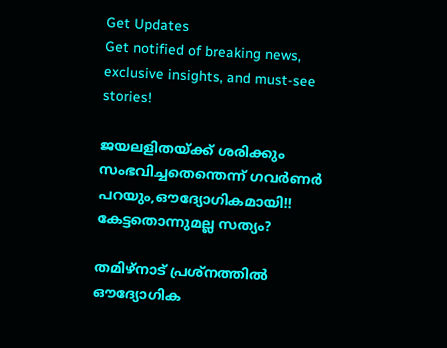Get Updates
Get notified of breaking news, exclusive insights, and must-see stories!

ജയലളിതയ്ക്ക് ശരിക്കും സംഭവിച്ചതെന്തെന്ന് ഗവര്‍ണര്‍ പറയും,ഔദ്യോഗികമായി!! കേട്ടതൊന്നുമല്ല സത്യം?

തമിഴ്നാട് പ്രശ്നത്തില്‍ ഔദ്യോഗിക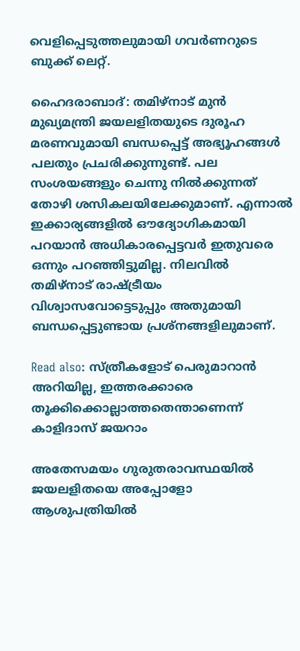വെളിപ്പെടുത്തലുമായി ഗവര്‍ണറുടെ ബുക്ക് ലെറ്റ്.

ഹൈദരാബാദ്: തമിഴ്‌നാട് മുന്‍ മുഖ്യമന്ത്രി ജയലളിതയുടെ ദുരൂഹ മരണവുമായി ബന്ധപ്പെട്ട് അഭ്യൂഹങ്ങള്‍ പലതും പ്രചരിക്കുന്നുണ്ട്. പല സംശയങ്ങളും ചെന്നു നില്‍ക്കുന്നത് തോഴി ശസികലയിലേക്കുമാണ്. എന്നാല്‍ ഇക്കാര്യങ്ങളില്‍ ഔദ്യോഗികമായി പറയാന്‍ അധികാരപ്പെട്ടവര്‍ ഇതുവരെ ഒന്നും പറഞ്ഞിട്ടുമില്ല. നിലവില്‍ തമിഴ്‌നാട് രാഷ്ട്രീയം വിശ്വാസവോട്ടെടുപ്പും അതുമായി ബന്ധപ്പെട്ടുണ്ടായ പ്രശ്‌നങ്ങളിലുമാണ്.

Read also: സ്ത്രീകളോട് പെരുമാറാന്‍ അറിയില്ല, ഇത്തരക്കാരെ തൂക്കിക്കൊല്ലാത്തതെന്താണെന്ന് കാളിദാസ് ജയറാം

അതേസമയം ഗുരുതരാവസ്ഥയില്‍ ജയലളിതയെ അപ്പോളോ ആശുപത്രിയില്‍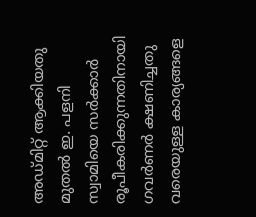അഡ്മിറ്റ് ആക്കിയതു മുതല്‍ ഇ. പളനി സ്വാമിയെ സര്‍ക്കാര്‍ രൂപീകരിക്കുന്നതിനായി ഗവര്‍ണര്‍ ക്ഷണിച്ചതു വരെയുള്ള കാര്യങ്ങളെ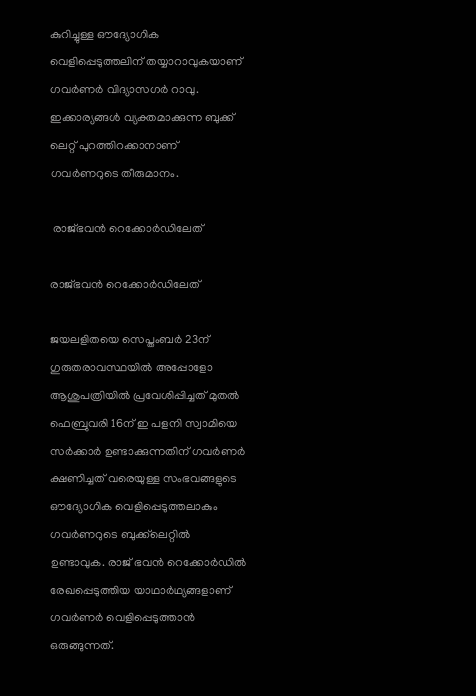കുറിച്ചുള്ള ഔദ്യോഗിക വെളിപ്പെടുത്തലിന് തയ്യാറാവുകയാണ് ഗവര്‍ണര്‍ വിദ്യാസഗര്‍ റാവു. ഇക്കാര്യങ്ങള്‍ വ്യക്തമാക്കുന്ന ബുക്ക് ലെറ്റ് പുറത്തിറക്കാനാണ് ഗവര്‍ണറുടെ തീരുമാനം.

 രാജ്ഭവന്‍ റെക്കോര്‍ഡിലേത്

രാജ്ഭവന്‍ റെക്കോര്‍ഡിലേത്

ജയലളിതയെ സെപ്തംബര്‍ 23ന് ഗുരുതരാവസ്ഥയില്‍ അപ്പോളോ ആശുപത്രിയില്‍ പ്രവേശിപ്പിച്ചത് മുതല്‍ ഫെബ്രുവരി 16ന് ഇ പളനി സ്വാമിയെ സര്‍ക്കാര്‍ ഉണ്ടാക്കുന്നതിന് ഗവര്‍ണര്‍ ക്ഷണിച്ചത് വരെയുള്ള സംഭവങ്ങളുടെ ഔദ്യോഗിക വെളിപ്പെടുത്തലാകും ഗവര്‍ണറുടെ ബുക്ക്‌ലെറ്റില്‍ ഉണ്ടാവുക. രാജ് ഭവന്‍ റെക്കോര്‍ഡില്‍ രേഖപ്പെടുത്തിയ യാഥാര്‍ഥ്യങ്ങളാണ് ഗവര്‍ണര്‍ വെളിപ്പെടുത്താന്‍ ഒരുങ്ങുന്നത്.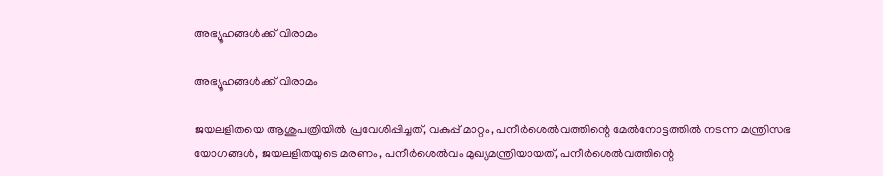അഭ്യൂഹങ്ങള്‍ക്ക് വിരാമം

അഭ്യൂഹങ്ങള്‍ക്ക് വിരാമം

ജയലളിതയെ ആശുപത്രിയില്‍ പ്രവേശിപ്പിച്ചത്, വകുപ്പ് മാറ്റം, പനീര്‍ശെല്‍വത്തിന്റെ മേല്‍നോട്ടത്തില്‍ നടന്ന മന്ത്രിസഭ യോഗങ്ങള്‍, ജയലളിതയുടെ മരണം, പനീര്‍ശെല്‍വം മുഖ്യമന്ത്രിയായത്, പനീര്‍ശെല്‍വത്തിന്റെ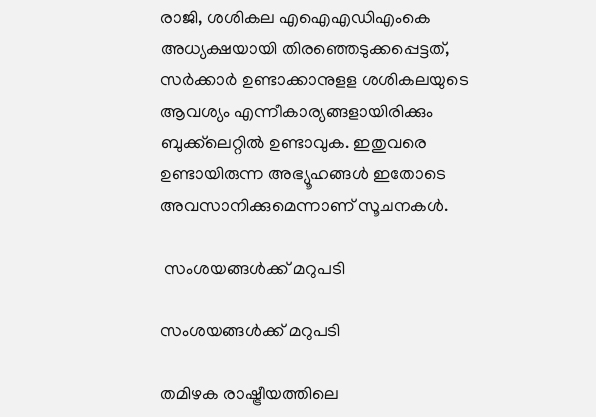രാജി, ശശികല എഐഎഡിഎംകെ അധ്യക്ഷയായി തിരഞ്ഞെടുക്കപ്പെട്ടത്, സര്‍ക്കാര്‍ ഉണ്ടാക്കാനുളള ശശികലയുടെ ആവശ്യം എന്നീകാര്യങ്ങളായിരിക്കും ബുക്ക്‌ലെറ്റില്‍ ഉണ്ടാവുക. ഇതുവരെ ഉണ്ടായിരുന്ന അഭ്യൂഹങ്ങള്‍ ഇതോടെ അവസാനിക്കുമെന്നാണ് സൂചനകള്‍.

 സംശയങ്ങള്‍ക്ക് മറുപടി

സംശയങ്ങള്‍ക്ക് മറുപടി

തമിഴക രാഷ്ട്രീയത്തിലെ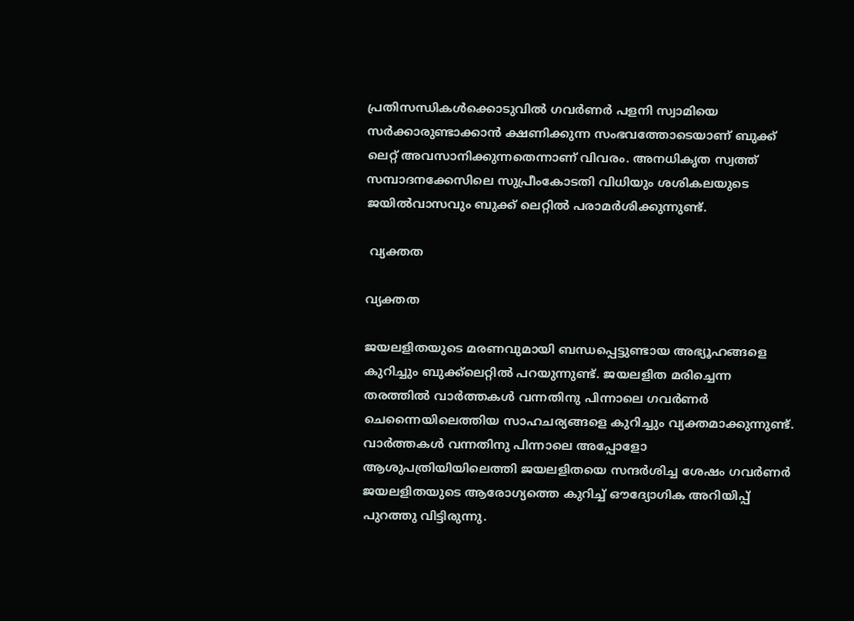പ്രതിസന്ധികള്‍ക്കൊടുവില്‍ ഗവര്‍ണര്‍ പളനി സ്വാമിയെ സര്‍ക്കാരുണ്ടാക്കാന്‍ ക്ഷണിക്കുന്ന സംഭവത്തോടെയാണ് ബുക്ക് ലെറ്റ് അവസാനിക്കുന്നതെന്നാണ് വിവരം. അനധികൃത സ്വത്ത് സമ്പാദനക്കേസിലെ സുപ്രീംകോടതി വിധിയും ശശികലയുടെ ജയില്‍വാസവും ബുക്ക് ലെറ്റില്‍ പരാമര്‍ശിക്കുന്നുണ്ട്.

 വ്യക്തത

വ്യക്തത

ജയലളിതയുടെ മരണവുമായി ബന്ധപ്പെട്ടുണ്ടായ അഭ്യൂഹങ്ങളെ കുറിച്ചും ബുക്ക്‌ലെറ്റില്‍ പറയുന്നുണ്ട്. ജയലളിത മരിച്ചെന്ന തരത്തില്‍ വാര്‍ത്തകള്‍ വന്നതിനു പിന്നാലെ ഗവര്‍ണര്‍ ചെന്നൈയിലെത്തിയ സാഹചര്യങ്ങളെ കുറിച്ചും വ്യക്തമാക്കുന്നുണ്ട്. വാര്‍ത്തകള്‍ വന്നതിനു പിന്നാലെ അപ്പോളോ ആശുപത്രിയിയിലെത്തി ജയലളിതയെ സന്ദര്‍ശിച്ച ശേഷം ഗവര്‍ണര്‍ ജയലളിതയുടെ ആരോഗ്യത്തെ കുറിച്ച് ഔദ്യോഗിക അറിയിപ്പ് പുറത്തു വിട്ടിരുന്നു.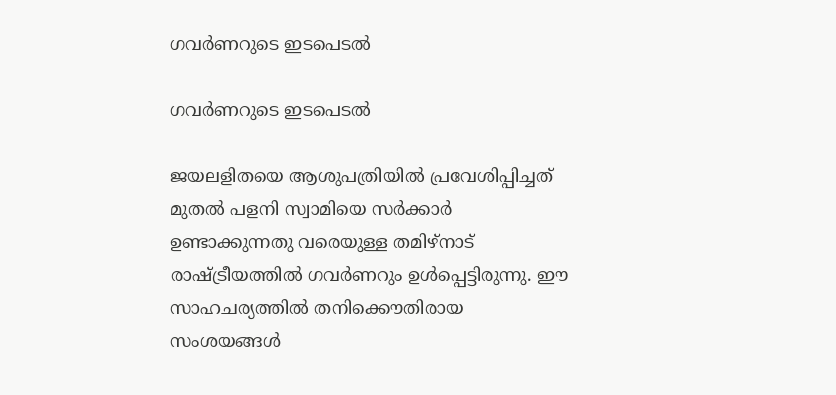ഗവര്‍ണറുടെ ഇടപെടല്‍

ഗവര്‍ണറുടെ ഇടപെടല്‍

ജയലളിതയെ ആശുപത്രിയില്‍ പ്രവേശിപ്പിച്ചത് മുതല്‍ പളനി സ്വാമിയെ സര്‍ക്കാര്‍ ഉണ്ടാക്കുന്നതു വരെയുള്ള തമിഴ്‌നാട് രാഷ്ട്രീയത്തില്‍ ഗവര്‍ണറും ഉള്‍പ്പെട്ടിരുന്നു. ഈ സാഹചര്യത്തില്‍ തനിക്കൌതിരായ സംശയങ്ങള്‍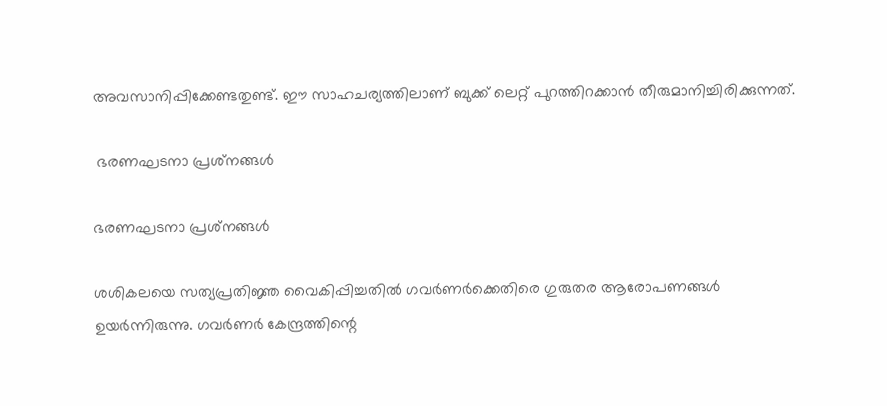അവസാനിപ്പിക്കേണ്ടതുണ്ട്. ഈ സാഹചര്യത്തിലാണ് ബുക്ക് ലെറ്റ് പുറത്തിറക്കാന്‍ തീരുമാനിച്ചിരിക്കുന്നത്.

 ഭരണഘടനാ പ്രശ്‌നങ്ങള്‍

ഭരണഘടനാ പ്രശ്‌നങ്ങള്‍

ശശികലയെ സത്യപ്രതിജ്ഞ വൈകിപ്പിച്ചതില്‍ ഗവര്‍ണര്‍ക്കെതിരെ ഗുരുതര ആരോപണങ്ങള്‍ ഉയര്‍ന്നിരുന്നു. ഗവര്‍ണര്‍ കേന്ദ്രത്തിന്റെ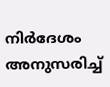നിര്‍ദേശം അനുസരിച്ച്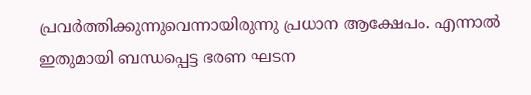പ്രവര്‍ത്തിക്കുന്നുവെന്നായിരുന്നു പ്രധാന ആക്ഷേപം. എന്നാല്‍ ഇതുമായി ബന്ധപ്പെട്ട ഭരണ ഘടന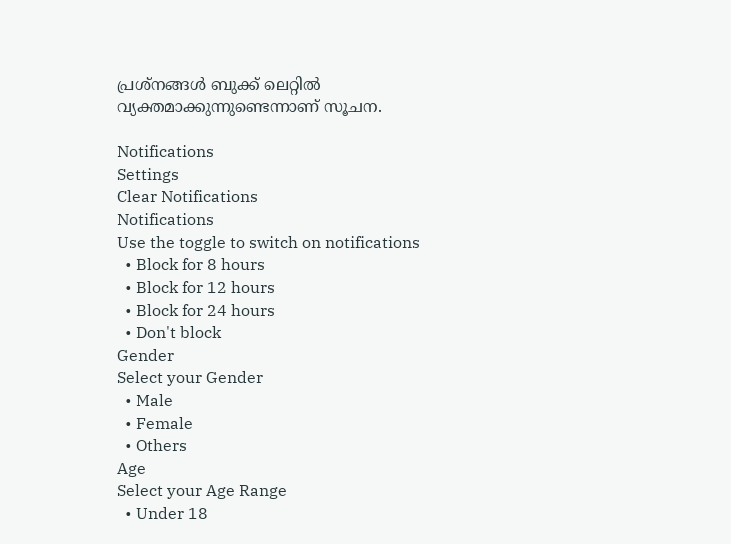പ്രശ്‌നങ്ങള്‍ ബുക്ക് ലെറ്റില്‍ വ്യക്തമാക്കുന്നുണ്ടെന്നാണ് സൂചന.

Notifications
Settings
Clear Notifications
Notifications
Use the toggle to switch on notifications
  • Block for 8 hours
  • Block for 12 hours
  • Block for 24 hours
  • Don't block
Gender
Select your Gender
  • Male
  • Female
  • Others
Age
Select your Age Range
  • Under 18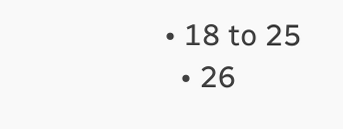• 18 to 25
  • 26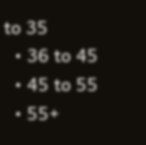to 35
  • 36 to 45
  • 45 to 55
  • 55+